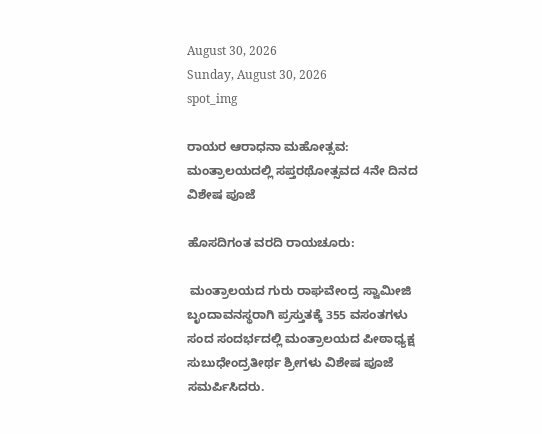August 30, 2026
Sunday, August 30, 2026
spot_img

ರಾಯರ ಆರಾಧನಾ ಮಹೋತ್ಸವ: ಮಂತ್ರಾಲಯದಲ್ಲಿ ಸಪ್ತರಥೋತ್ಸವದ 4ನೇ ದಿನದ ವಿಶೇಷ ಪೂಜೆ

ಹೊಸದಿಗಂತ ವರದಿ ರಾಯಚೂರು:

 ಮಂತ್ರಾಲಯದ ಗುರು ರಾಘವೇಂದ್ರ ಸ್ವಾಮೀಜಿ ಬೃಂದಾವನಸ್ಥರಾಗಿ ಪ್ರಸ್ತುತಕ್ಕೆ 355 ವಸಂತಗಳು ಸಂದ ಸಂದರ್ಭದಲ್ಲಿ ಮಂತ್ರಾಲಯದ ಪೀಠಾಧ್ಯಕ್ಷ ಸುಬುಧೇಂದ್ರತೀರ್ಥ ಶ್ರೀಗಳು ವಿಶೇಷ ಪೂಜೆ ಸಮರ್ಪಿಸಿದರು.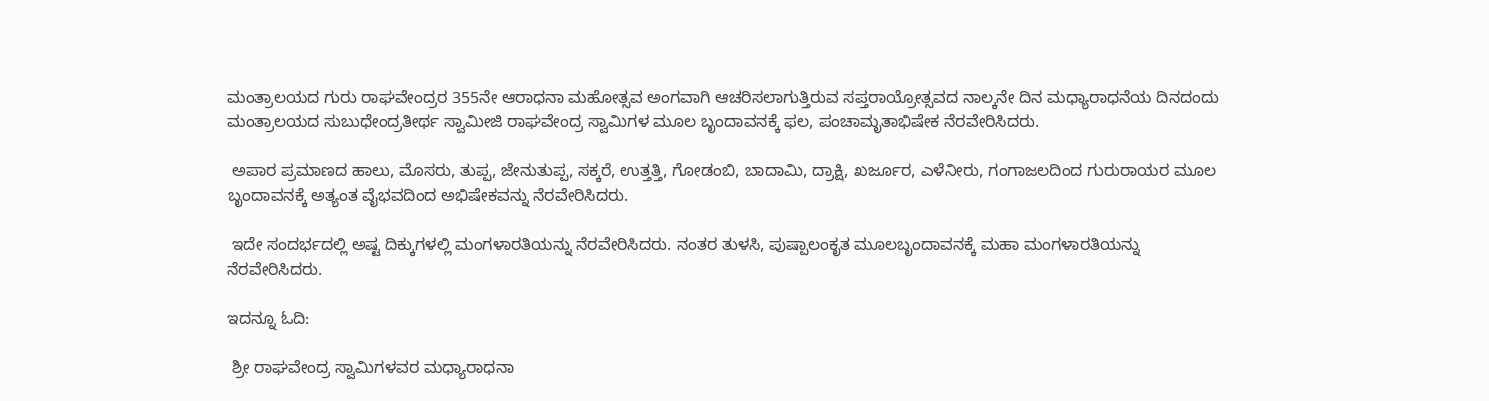ಮಂತ್ರಾಲಯದ ಗುರು ರಾಘವೇಂದ್ರರ 355ನೇ ಆರಾಧನಾ ಮಹೋತ್ಸವ ಅಂಗವಾಗಿ ಆಚರಿಸಲಾಗುತ್ತಿರುವ ಸಪ್ತರಾಯ್ರೋತ್ಸವದ ನಾಲ್ಕನೇ ದಿನ ಮಧ್ಯಾರಾಧನೆಯ ದಿನದಂದು ಮಂತ್ರಾಲಯದ ಸುಬುಧೇಂದ್ರತೀರ್ಥ ಸ್ವಾಮೀಜಿ ರಾಘವೇಂದ್ರ ಸ್ವಾಮಿಗಳ ಮೂಲ ಬೃಂದಾವನಕ್ಕೆ ಫಲ, ಪಂಚಾಮೃತಾಭಿಷೇಕ ನೆರವೇರಿಸಿದರು.

 ಅಪಾರ ಪ್ರಮಾಣದ ಹಾಲು, ಮೊಸರು, ತುಪ್ಪ, ಜೇನುತುಪ್ಪ, ಸಕ್ಕರೆ, ಉತ್ತತ್ತಿ, ಗೋಡಂಬಿ, ಬಾದಾಮಿ, ದ್ರಾಕ್ಷಿ, ಖರ್ಜೂರ, ಎಳೆನೀರು, ಗಂಗಾಜಲದಿಂದ ಗುರುರಾಯರ ಮೂಲ ಬೃಂದಾವನಕ್ಕೆ ಅತ್ಯಂತ ವೈಭವದಿಂದ ಅಭಿಷೇಕವನ್ನು ನೆರವೇರಿಸಿದರು.

 ಇದೇ ಸಂದರ್ಭದಲ್ಲಿ ಅಷ್ಟ ದಿಕ್ಕುಗಳಲ್ಲಿ ಮಂಗಳಾರತಿಯನ್ನು ನೆರವೇರಿಸಿದರು. ನಂತರ ತುಳಸಿ, ಪುಷ್ಪಾಲಂಕೃತ ಮೂಲಬೃಂದಾವನಕ್ಕೆ ಮಹಾ ಮಂಗಳಾರತಿಯನ್ನು ನೆರವೇರಿಸಿದರು.

ಇದನ್ನೂ ಓದಿ:

 ಶ್ರೀ ರಾಘವೇಂದ್ರ ಸ್ವಾಮಿಗಳವರ ಮಧ್ಯಾರಾಧನಾ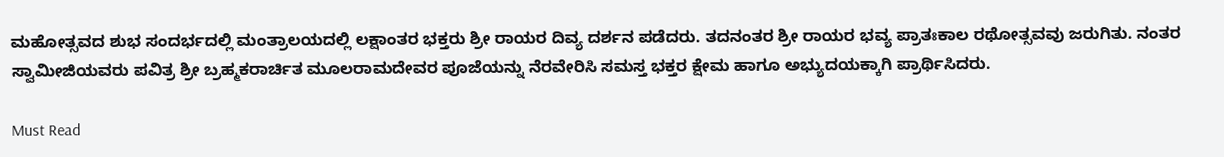ಮಹೋತ್ಸವದ ಶುಭ ಸಂದರ್ಭದಲ್ಲಿ ಮಂತ್ರಾಲಯದಲ್ಲಿ ಲಕ್ಷಾಂತರ ಭಕ್ತರು ಶ್ರೀ ರಾಯರ ದಿವ್ಯ ದರ್ಶನ ಪಡೆದರು. ತದನಂತರ ಶ್ರೀ ರಾಯರ ಭವ್ಯ ಪ್ರಾತಃಕಾಲ ರಥೋತ್ಸವವು ಜರುಗಿತು. ನಂತರ ಸ್ವಾಮೀಜಿಯವರು ಪವಿತ್ರ ಶ್ರೀ ಬ್ರಹ್ಮಕರಾರ್ಚಿತ ಮೂಲರಾಮದೇವರ ಪೂಜೆಯನ್ನು ನೆರವೇರಿಸಿ ಸಮಸ್ತ ಭಕ್ತರ ಕ್ಷೇಮ ಹಾಗೂ ಅಭ್ಯುದಯಕ್ಕಾಗಿ ಪ್ರಾರ್ಥಿಸಿದರು.

Must Read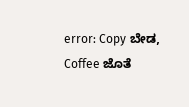error: Copy ಬೇಡ, Coffee ಜೊತೆ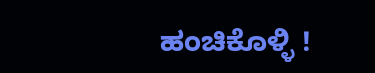ಹಂಚಿಕೊಳ್ಳಿ !